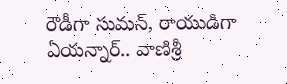రౌడీగా సుమన్, రాయుడిగా ఏయన్నార్.. వాణిశ్రీ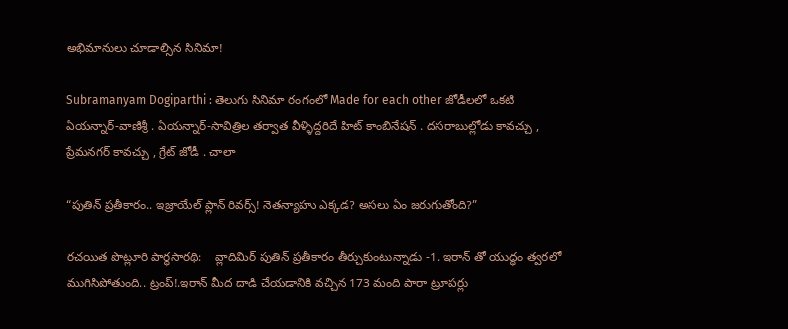అభిమానులు చూడాల్సిన సినిమా!

Subramanyam Dogiparthi : తెలుగు సినిమా రంగంలో Made for each other జోడీలలో ఒకటి ఏయన్నార్-వాణిశ్రీ . ఏయన్నార్-సావిత్రిల తర్వాత వీళ్ళిద్దరిదే హిట్ కాంబినేషన్ . దసరాబుల్లోడు కావచ్చు , ప్రేమనగర్ కావచ్చు , గ్రేట్ జోడీ . చాలా

“పుతిన్ ప్రతీకారం.. ఇజ్రాయేల్ ప్లాన్ రివర్స్! నెతన్యాహు ఎక్కడ? అసలు ఏం జరుగుతోంది?”

రచయిత పొట్లూరి పార్థసారథి:    వ్లాదిమిర్ పుతిన్ ప్రతీకారం తీర్చుకుంటున్నాడు -1. ఇరాన్ తో యుద్ధం త్వరలో ముగిసిపోతుంది.. ట్రంప్!.ఇరాన్ మీద దాడి చేయడానికి వచ్చిన 173 మంది పారా ట్రూపర్లు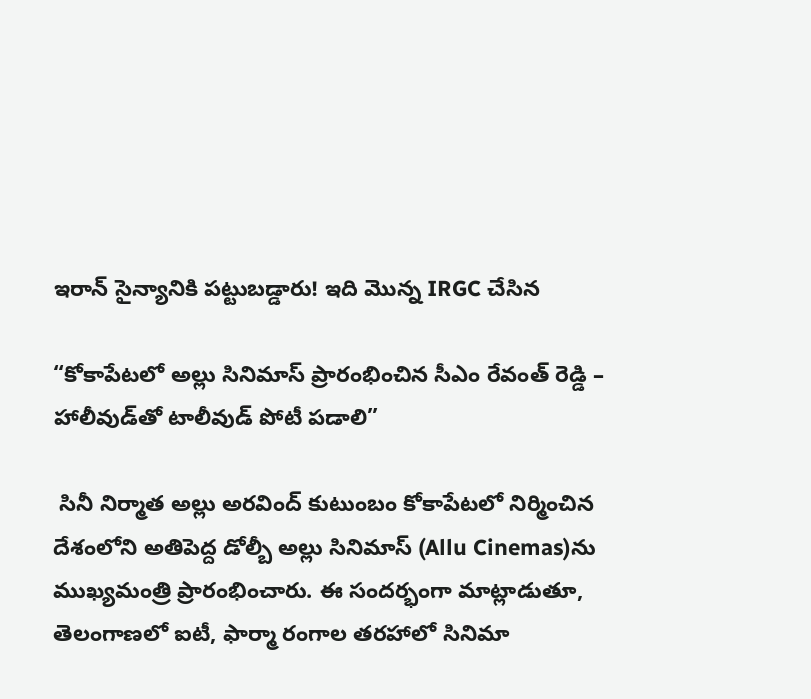ఇరాన్ సైన్యానికి పట్టుబడ్డారు! ఇది మొన్న IRGC చేసిన

“కోకాపేటలో అల్లు సినిమాస్ ప్రారంభించిన సీఎం రేవంత్ రెడ్డి – హాలీవుడ్‌తో టాలీవుడ్ పోటీ పడాలి”

 సినీ నిర్మాత అల్లు అరవింద్ కుటుంబం కోకాపేటలో నిర్మించిన దేశంలోని అతిపెద్ద డోల్బీ అల్లు సినిమాస్ (Allu Cinemas)ను ముఖ్యమంత్రి ప్రారంభించారు. ఈ సందర్భంగా మాట్లాడుతూ, తెలంగాణలో ఐటీ, ఫార్మా రంగాల తరహాలో సినిమా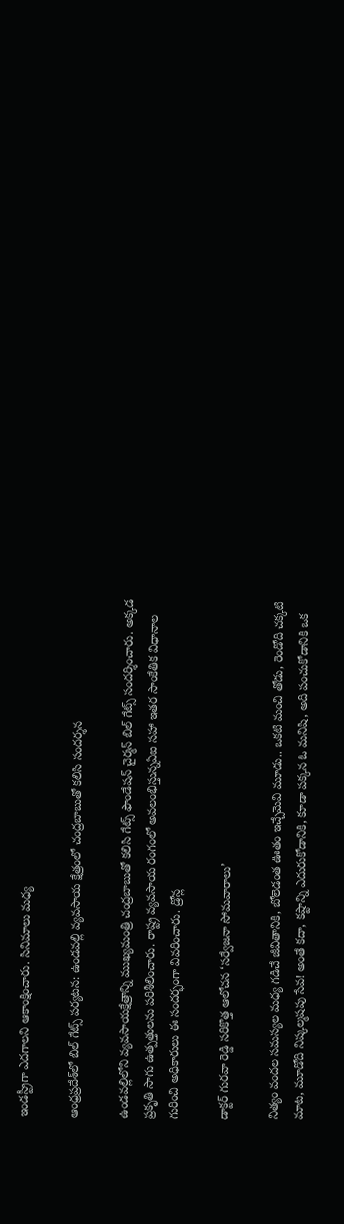ఇండస్ట్రీగా ఎదగాలని ఆకాంక్షించారు. సినిమాలు మధ్య

ఆంధ్రప్రదేశ్‌లో బిల్ గేట్స్ పర్యటన: ఉండవల్లి వ్యవసాయ క్షేత్రంలో చంద్రబాబుతో కలిసి సందర్శన

ఉండవల్లిలోని వ్యవసాయక్షేత్రాన్ని ముఖ్యమంత్రి చంద్రబాబుతో కలిసి గేట్స్ ఫౌండేషన్ చైర్మన్ బిల్ గేట్స్ సందర్శించారు. అక్కడ ప్రకృతి సాగు ఉత్పత్తులను పరిశీలించారు. రాష్ట్ర వ్యవసాయ రంగంలో అవలంభిస్తున్నఏఐ సహా ఇతర సాంకేతిక విధానాల గురించి అధికారులు ఈ సందర్భంగా వివరించారు. డ్రోన్ల

డాక్టర్ గురవా రెడ్డి సరికొత్త ఆలోచన ‘సర్వేజనా సోమవారాలు’

నిత్యం వందల సమస్యల మధ్య గడిచే జీవితానికి, బోలెడంత ఊతం ఇచ్చేమెవి మూడు.. ఒకటి మంచి తోడు, రెండోది చక్కటి మాట, మూడోది నిష్కల్మషపు సేవ! అంతే కదా, కష్టాన్ని ఎదురుకోడానికి, కూడా పక్కన ఓ మనిషి, అది పంచుకోడానికి ఒక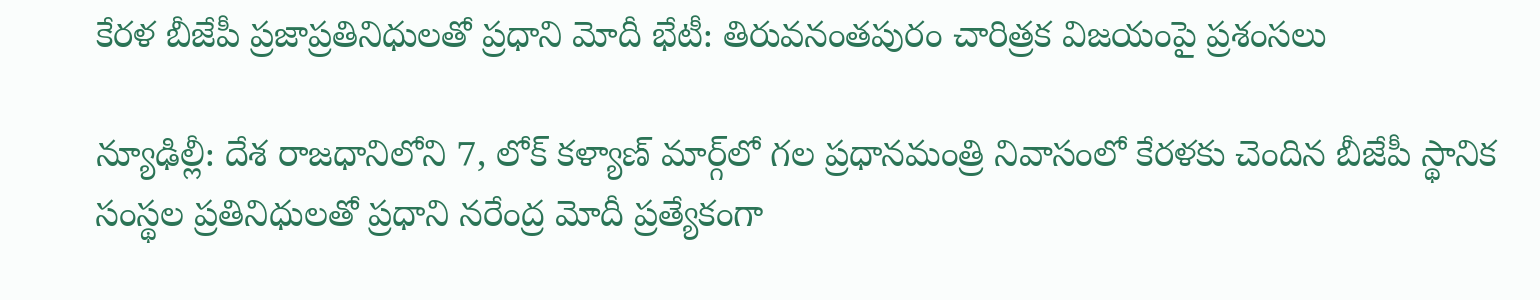కేరళ బీజేపీ ప్రజాప్రతినిధులతో ప్రధాని మోదీ భేటీ: తిరువనంతపురం చారిత్రక విజయంపై ప్రశంసలు

న్యూఢిల్లీ: దేశ రాజధానిలోని 7, లోక్ కళ్యాణ్ మార్గ్‌లో గల ప్రధానమంత్రి నివాసంలో కేరళకు చెందిన బీజేపీ స్థానిక సంస్థల ప్రతినిధులతో ప్రధాని నరేంద్ర మోదీ ప్రత్యేకంగా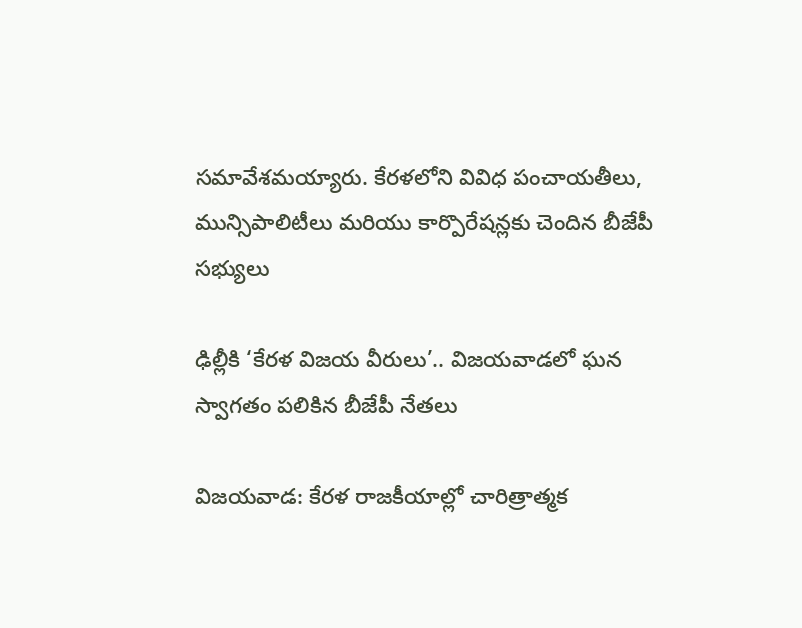సమావేశమయ్యారు. కేరళలోని వివిధ పంచాయతీలు, మున్సిపాలిటీలు మరియు కార్పొరేషన్లకు చెందిన బీజేపీ సభ్యులు

ఢిల్లీకి ‘కేరళ విజయ వీరులు’.. విజయవాడలో ఘన స్వాగతం పలికిన బీజేపీ నేతలు

విజయవాడ: కేరళ రాజకీయాల్లో చారిత్రాత్మక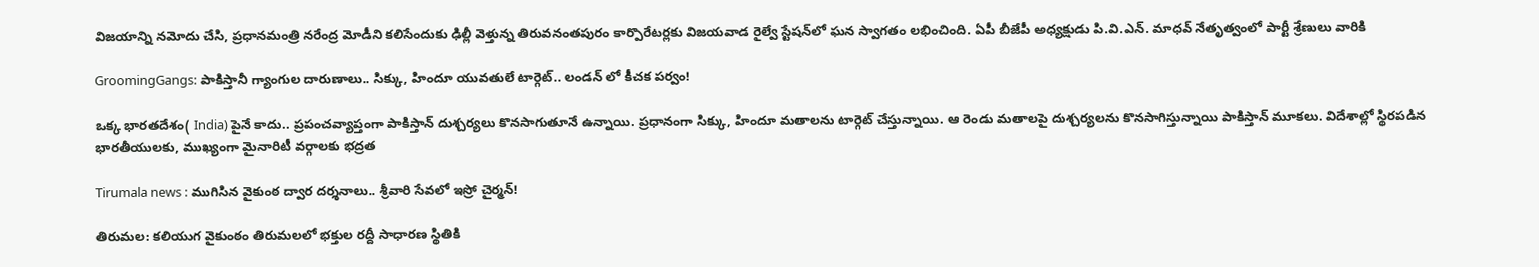విజయాన్ని నమోదు చేసి, ప్రధానమంత్రి నరేంద్ర మోడీని కలిసేందుకు ఢిల్లీ వెళ్తున్న తిరువనంతపురం కార్పొరేటర్లకు విజయవాడ రైల్వే స్టేషన్‌లో ఘన స్వాగతం లభించింది. ఏపీ బీజేపీ అధ్యక్షుడు పి.వి.ఎన్. మాధవ్ నేతృత్వంలో పార్టీ శ్రేణులు వారికి

GroomingGangs: పాకిస్తానీ గ్యాంగుల దారుణాలు.. సిక్కు, హిందూ యువతులే టార్గెట్.. లండన్ లో కీచక పర్వం!

ఒక్క భారతదేశం( India) పైనే కాదు.. ప్రపంచవ్యాప్తంగా పాకిస్తాన్ దుశ్చర్యలు కొనసాగుతూనే ఉన్నాయి. ప్రధానంగా సిక్కు, హిందూ మతాలను టార్గెట్ చేస్తున్నాయి. ఆ రెండు మతాలపై దుశ్చర్యలను కొనసాగిస్తున్నాయి పాకిస్తాన్ మూకలు. విదేశాల్లో స్థిరపడిన భారతీయులకు, ముఖ్యంగా మైనారిటీ వర్గాలకు భద్రత

Tirumala news : ముగిసిన వైకుంఠ ద్వార దర్శనాలు.. శ్రీవారి సేవలో ఇస్రో చైర్మన్!

తిరుమల: కలియుగ వైకుంఠం తిరుమలలో భక్తుల రద్దీ సాధారణ స్థితికి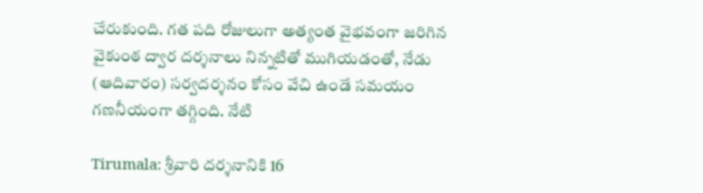చేరుకుంది. గత పది రోజులుగా అత్యంత వైభవంగా జరిగిన వైకుంఠ ద్వార దర్శనాలు నిన్నటితో ముగియడంతో, నేడు (ఆదివారం) సర్వదర్శనం కోసం వేచి ఉండే సమయం గణనీయంగా తగ్గింది. నేటి

Tirumala: శ్రీవారి దర్శనానికి 16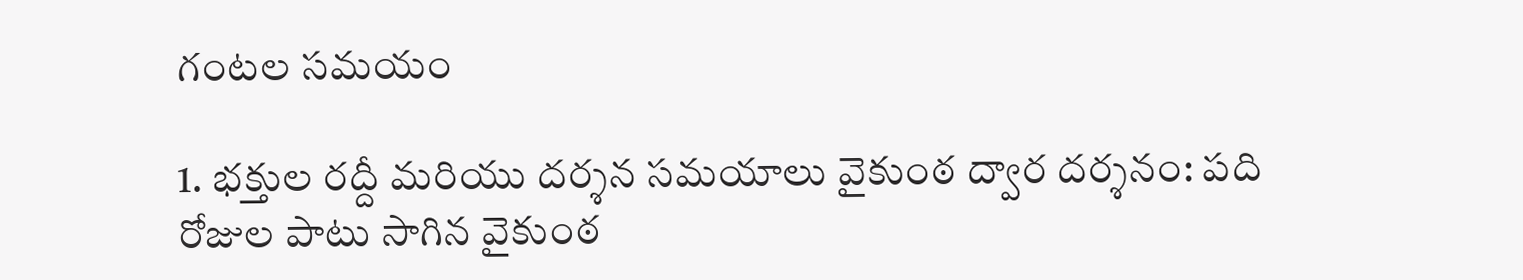గంటల సమయం

1. భక్తుల రద్దీ మరియు దర్శన సమయాలు వైకుంఠ ద్వార దర్శనం: పది రోజుల పాటు సాగిన వైకుంఠ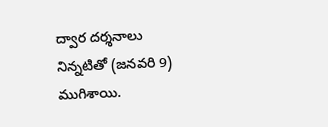ద్వార దర్శనాలు నిన్నటితో (జనవరి 9) ముగిశాయి.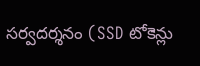సర్వదర్శనం (SSD టోకెన్లు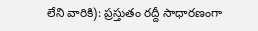లేని వారికి): ప్రస్తుతం రద్దీ సాధారణంగా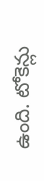ఉంది. టోకెన్లు